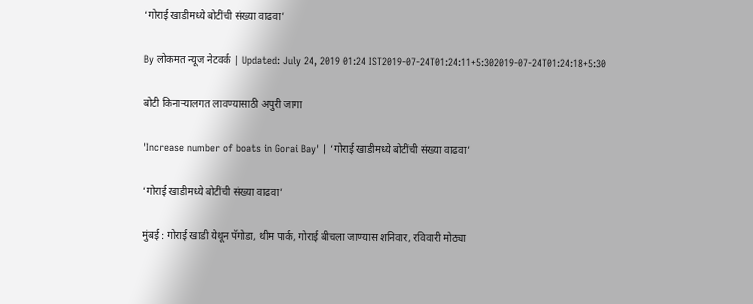‘गोराई खाडीमध्ये बोटींची संख्या वाढवा’

By लोकमत न्यूज नेटवर्क | Updated: July 24, 2019 01:24 IST2019-07-24T01:24:11+5:302019-07-24T01:24:18+5:30

बोटी किनाऱ्यालगत लावण्यासाठी अपुरी जागा

'Increase number of boats in Gorai Bay' | ‘गोराई खाडीमध्ये बोटींची संख्या वाढवा’

‘गोराई खाडीमध्ये बोटींची संख्या वाढवा’

मुंबई : गोराई खाडी येथून पॅगोडा, थीम पार्क, गोराई बीचला जाण्यास शनिवार, रविवारी मोठ्या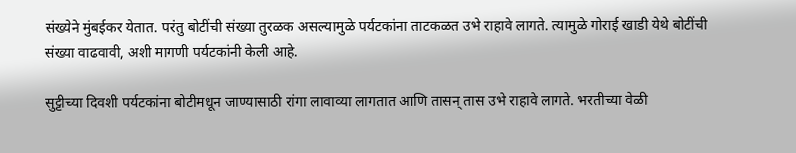संख्येने मुंबईकर येतात. परंतु बोटींची संख्या तुरळक असल्यामुळे पर्यटकांना ताटकळत उभे राहावे लागते. त्यामुळे गोराई खाडी येथे बोटींची संख्या वाढवावी, अशी मागणी पर्यटकांनी केली आहे.

सुट्टीच्या दिवशी पर्यटकांना बोटीमधून जाण्यासाठी रांगा लावाव्या लागतात आणि तासन् तास उभे राहावे लागते. भरतीच्या वेळी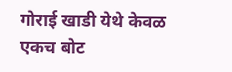गोराई खाडी येथे केवळ एकच बोट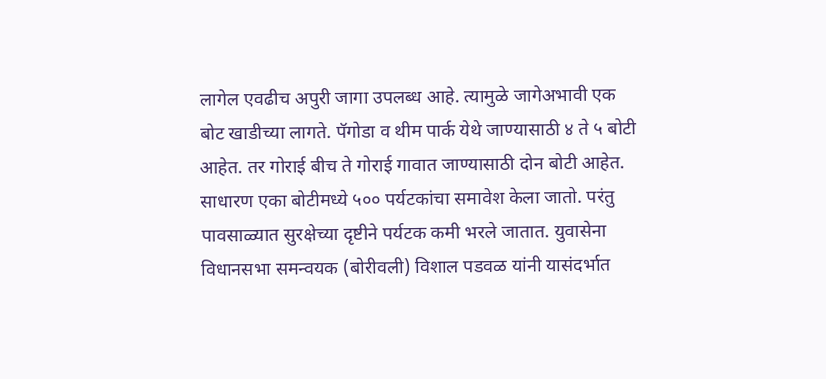लागेल एवढीच अपुरी जागा उपलब्ध आहे. त्यामुळे जागेअभावी एक बोट खाडीच्या लागते. पॅगोडा व थीम पार्क येथे जाण्यासाठी ४ ते ५ बोटी आहेत. तर गोराई बीच ते गोराई गावात जाण्यासाठी दोन बोटी आहेत. साधारण एका बोटीमध्ये ५०० पर्यटकांचा समावेश केला जातो. परंतु पावसाळ्यात सुरक्षेच्या दृष्टीने पर्यटक कमी भरले जातात. युवासेना विधानसभा समन्वयक (बोरीवली) विशाल पडवळ यांनी यासंदर्भात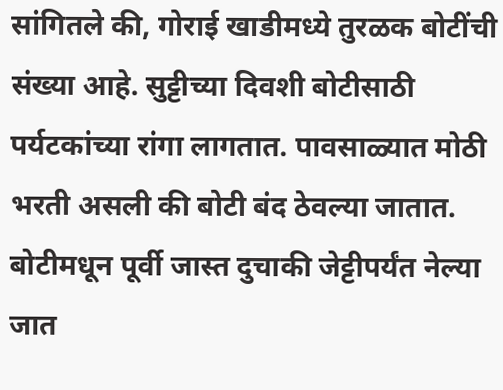सांगितले की, गोराई खाडीमध्ये तुरळक बोटींची संख्या आहे. सुट्टीच्या दिवशी बोटीसाठी पर्यटकांच्या रांगा लागतात. पावसाळ्यात मोठी भरती असली की बोटी बंद ठेवल्या जातात. बोटीमधून पूर्वी जास्त दुचाकी जेट्टीपर्यंत नेल्या जात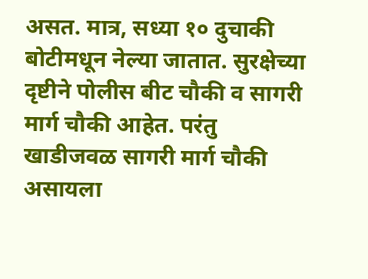असत. मात्र, सध्या १० दुचाकी बोटीमधून नेल्या जातात. सुरक्षेच्या दृष्टीने पोलीस बीट चौकी व सागरी मार्ग चौकी आहेत. परंतु खाडीजवळ सागरी मार्ग चौकी असायला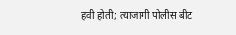हवी होती; त्याजागी पोलीस बीट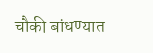चौकी बांधण्यात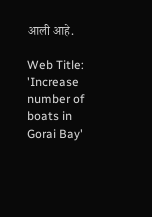आली आहे.

Web Title: 'Increase number of boats in Gorai Bay'